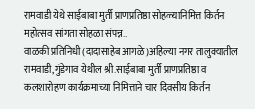रामवाडी येथे साईबाबा मुर्ती प्राणप्रतिष्ठा सोहळ्यानिमित्त किर्तन महोत्सव सांगता सोहळा संपन्न..
वाळकी प्रतिनिधी (दादासाहेब आगळे)अहिल्या नगर तालुक्यातील रामवाडी,गुंडेगाव येथील श्री.साईबाबा मुर्ती प्राणप्रतिष्ठा व कलशारोहण कार्यक्रमाच्या निमित्ताने चार दिवसीय किर्तन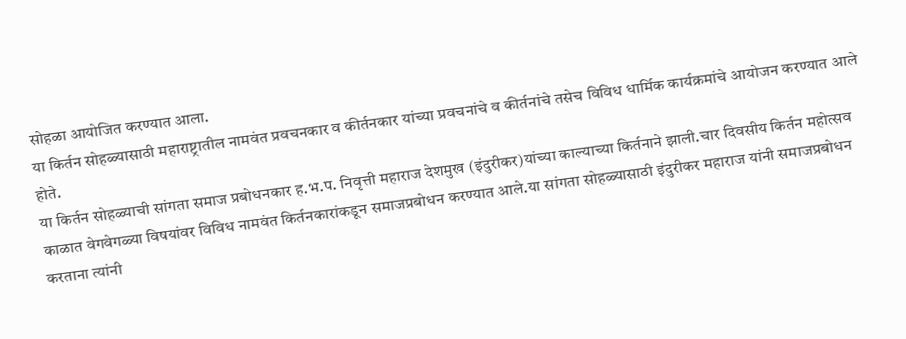सोहळा आयोजित करण्यात आला.
या किर्तन सोहळ्यासाठी महाराष्ट्रातील नामवंत प्रवचनकार व कीर्तनकार यांच्या प्रवचनांचे व कीर्तनांचे तसेच विविध धार्मिक कार्यक्रमांचे आयोजन करण्यात आले होते.
या किर्तन सोहळ्याची सांगता समाज प्रबोधनकार ह.भ.प. निवृत्ती महाराज देशमुख (इंदुरीकर)यांच्या काल्याच्या किर्तनाने झाली.चार दिवसीय किर्तन महोत्सव काळात वेगवेगळ्या विषयांवर विविध नामवंत किर्तनकारांकडून समाजप्रबोधन करण्यात आले.या सांगता सोहळ्यासाठी इंदुरीकर महाराज यांनी समाजप्रबोधन करताना त्यांनी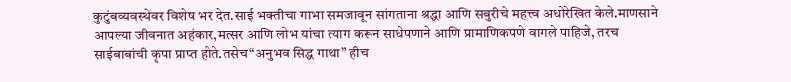कुटुंबव्यवस्थेवर विशेष भर देत.साई भक्तीचा गाभा समजावून सांगताना श्रद्धा आणि सबुरीचे महत्त्व अधोरेखित केले.माणसाने आपल्या जीवनात अहंकार,मत्सर आणि लोभ यांचा त्याग करून साधेपणाने आणि प्रामाणिकपणे वागले पाहिजे, तरच साईबाबांची कृपा प्राप्त होते.तसेच“अनुभव सिद्ध गाथा” हीच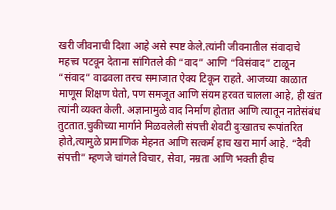खरी जीवनाची दिशा आहे असे स्पष्ट केले.त्यांनी जीवनातील संवादाचे महत्त्व पटवून देताना सांगितले की “वाद” आणि “विसंवाद” टाळून “संवाद” वाढवला तरच समाजात ऐक्य टिकून राहते. आजच्या काळात माणूस शिक्षण घेतो, पण समजूत आणि संयम हरवत चालला आहे, ही खंत त्यांनी व्यक्त केली. अज्ञानामुळे वाद निर्माण होतात आणि त्यातून नातेसंबंध तुटतात.चुकीच्या मार्गाने मिळवलेली संपत्ती शेवटी दुःखातच रूपांतरित होते,त्यामुळे प्रामाणिक मेहनत आणि सत्कर्म हाच खरा मार्ग आहे. “दैवी संपत्ती” म्हणजे चांगले विचार, सेवा, नम्रता आणि भक्ती हीच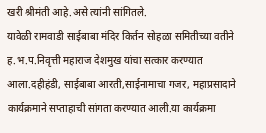खरी श्रीमंती आहे.असे त्यांनी सांगितले.
यावेळी रामवाडी साईबाबा मंदिर किर्तन सोहळा समितीच्या वतीने ह.भ.प.निवृत्ती महाराज देशमुख यांचा सत्कार करण्यात आला.दहीहंडी, साईबाबा आरती,साईनामाचा गजर, महाप्रसादाने कार्यक्रमाने सप्ताहाची सांगता करण्यात आली.या कार्यक्रमा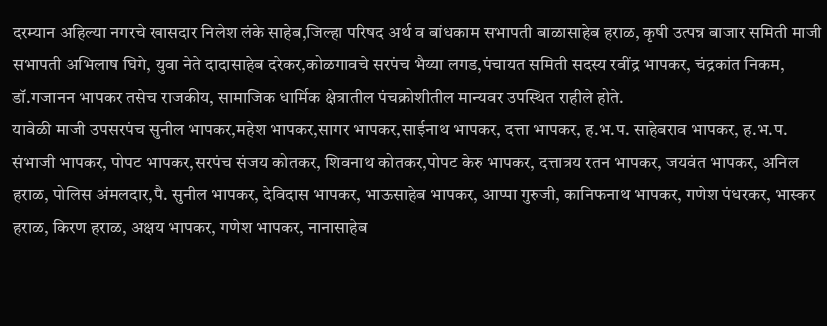दरम्यान अहिल्या नगरचे खासदार निलेश लंके साहेब,जिल्हा परिषद अर्थ व बांधकाम सभापती बाळासाहेब हराळ, कृषी उत्पन्न बाजार समिती माजी सभापती अभिलाष घिगे, युवा नेते दादासाहेब दरेकर,कोळगावचे सरपंच भैय्या लगड,पंचायत समिती सदस्य रवींद्र भापकर, चंद्रकांत निकम, डॉ.गजानन भापकर तसेच राजकीय, सामाजिक धार्मिक क्षेत्रातील पंचक्रोशीतील मान्यवर उपस्थित राहीले होते.
यावेळी माजी उपसरपंच सुनील भापकर,महेश भापकर,सागर भापकर,साईनाथ भापकर, दत्ता भापकर, ह.भ.प. साहेबराव भापकर, ह.भ.प. संभाजी भापकर, पोपट भापकर,सरपंच संजय कोतकर, शिवनाथ कोतकर,पोपट केरु भापकर, दत्तात्रय रतन भापकर, जयवंत भापकर, अनिल हराळ, पोलिस अंमलदार,पै. सुनील भापकर, देविदास भापकर, भाऊसाहेब भापकर, आप्पा गुरुजी, कानिफनाथ भापकर, गणेश पंधरकर, भास्कर हराळ, किरण हराळ, अक्षय भापकर, गणेश भापकर, नानासाहेब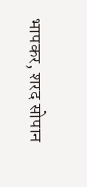भापकर, शरद सोपान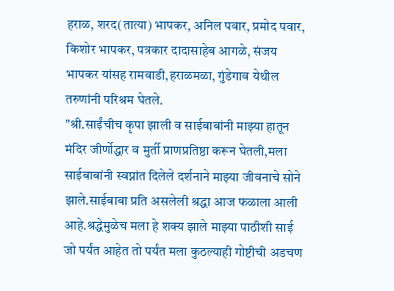हराळ, शरद(तात्या) भापकर, अनिल पवार, प्रमोद पवार, किशोर भापकर, पत्रकार दादासाहेब आगळे, संजय भापकर यांसह रामवाडी,हराळमळा, गुंडेगाव येथील तरुणांनी परिश्रम घेतले.
"श्री.साईंचीच कृपा झाली व साईबाबांनी माझ्या हातून मंदिर जीर्णोद्धार व मुर्ती प्राणप्रतिष्ठा करून घेतली,मला साईबाबांनी स्वप्नांत दिलेले दर्शनाने माझ्या जीवनाचे सोने झाले.साईबाबा प्रति असलेली श्रद्धा आज फळाला आली आहे.श्रद्धेमुळेच मला हे शक्य झाले माझ्या पाठीशी साई जो पर्यंत आहेत तो पर्यंत मला कुठल्याही गोष्टीची अडचण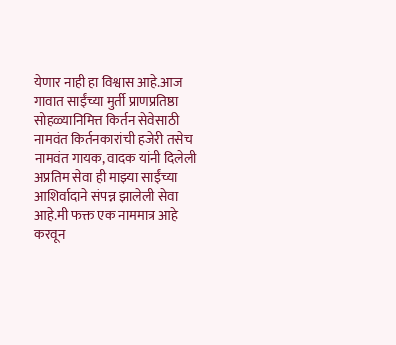येणार नाही हा विश्वास आहे.आज गावात साईंच्या मुर्ती प्राणप्रतिष्ठा सोहळ्यानिमित्त किर्तन सेवेसाठी नामवंत किर्तनकारांची हजेरी तसेच नामवंत गायक, वादक यांनी दिलेली अप्रतिम सेवा ही माझ्या साईंच्या आशिर्वादाने संपन्न झालेली सेवा आहे.मी फक्त एक नाममात्र आहे करवून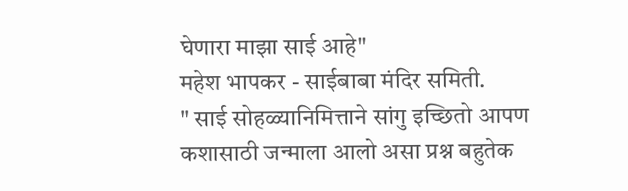घेणारा माझा साई आहे"
महेश भापकर - साईबाबा मंदिर समिती.
" साई सोहळ्यानिमित्ताने सांगु इच्छितो आपण कशासाठी जन्माला आलो असा प्रश्न बहुतेक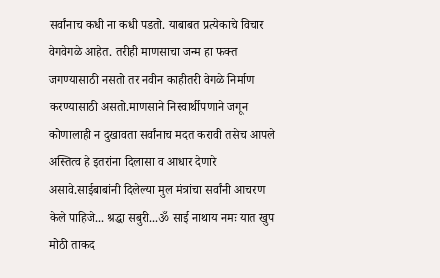सर्वांनाच कधी ना कधी पडतो. याबाबत प्रत्येकाचे विचार वेगवेगळे आहेत. तरीही माणसाचा जन्म हा फक्त जगण्यासाठी नसतो तर नवीन काहीतरी वेगळे निर्माण करण्यासाठी असतो.माणसाने निस्वार्थीपणाने जगून कोणालाही न दुखावता सर्वांनाच मदत करावी तसेच आपले अस्तित्व हे इतरांना दिलासा व आधार देणारे असावे.साईबाबांनी दिलेल्या मुल मंत्रांचा सर्वांनी आचरण केले पाहिजे... श्रद्धा सबुरी...ॐ साई नाथाय नमः यात खुप मोठी ताकद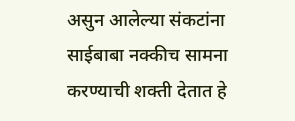असुन आलेल्या संकटांना साईबाबा नक्कीच सामना करण्याची शक्ती देतात हे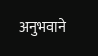अनुभवाने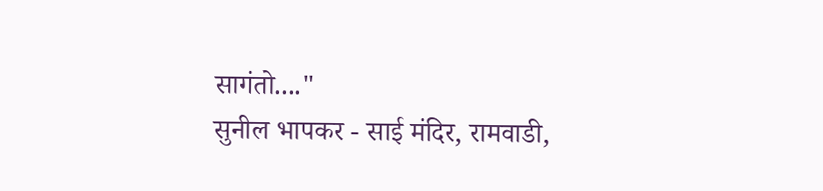सागंतो...."
सुनील भापकर - साई मंदिर, रामवाडी,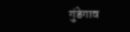गुंडेगाव